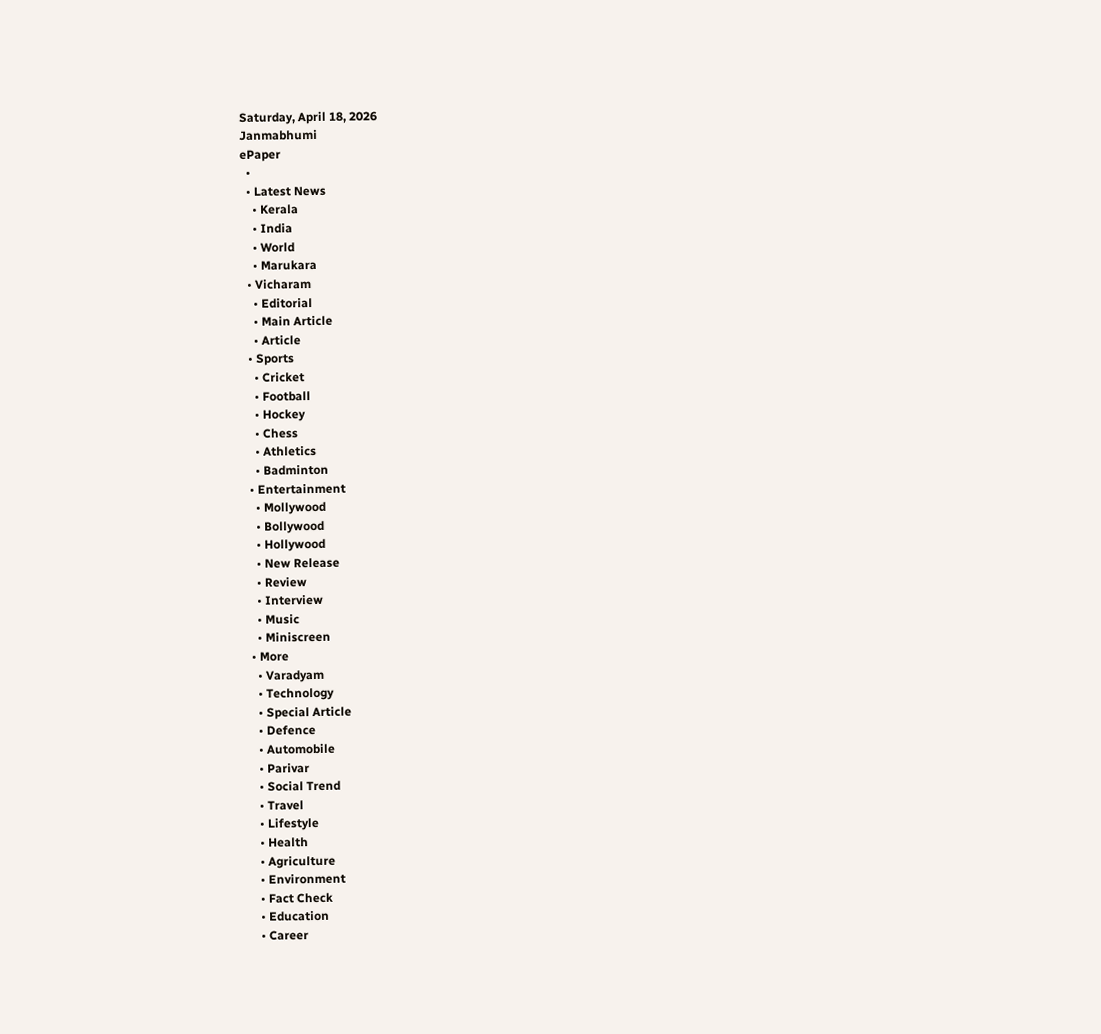Saturday, April 18, 2026
Janmabhumi
ePaper
  •
  • Latest News
    • Kerala
    • India
    • World
    • Marukara
  • Vicharam
    • Editorial
    • Main Article
    • Article
  • Sports
    • Cricket
    • Football
    • Hockey
    • Chess
    • Athletics
    • Badminton
  • Entertainment
    • Mollywood
    • Bollywood
    • Hollywood
    • New Release
    • Review
    • Interview
    • Music
    • Miniscreen
  • More
    • Varadyam
    • Technology
    • Special Article
    • Defence
    • Automobile
    • Parivar
    • Social Trend
    • Travel
    • Lifestyle
    • Health
    • Agriculture
    • Environment
    • Fact Check
    • Education
    • Career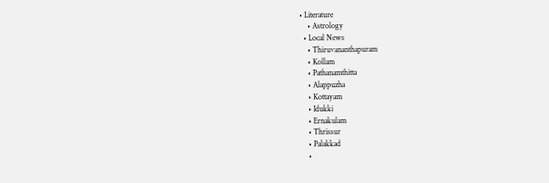• Literature
    • Astrology
  • Local News
    • Thiruvananthapuram
    • Kollam
    • Pathanamthitta
    • Alappuzha
    • Kottayam
    • Idukki
    • Ernakulam
    • Thrissur
    • Palakkad
    •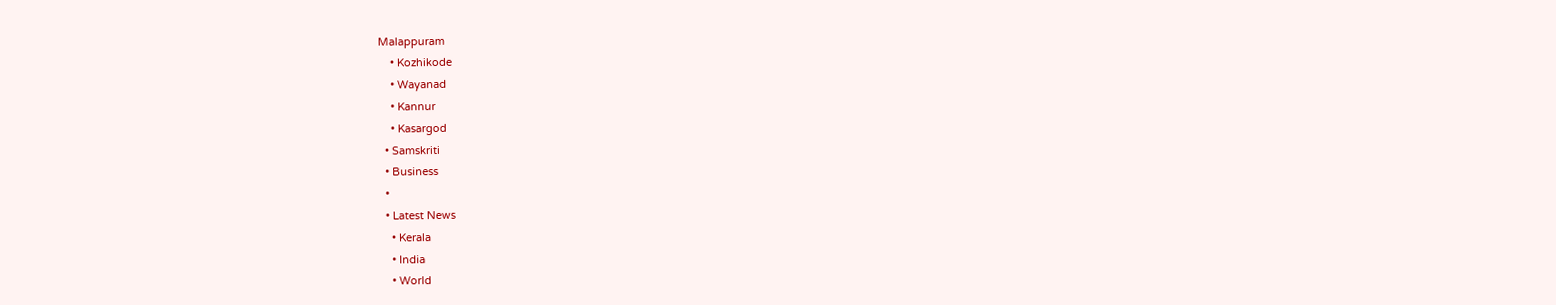Malappuram
    • Kozhikode
    • Wayanad
    • Kannur
    • Kasargod
  • Samskriti
  • Business
  •
  • Latest News
    • Kerala
    • India
    • World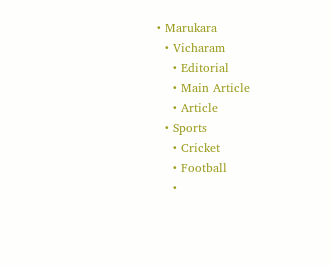• Marukara
  • Vicharam
    • Editorial
    • Main Article
    • Article
  • Sports
    • Cricket
    • Football
    •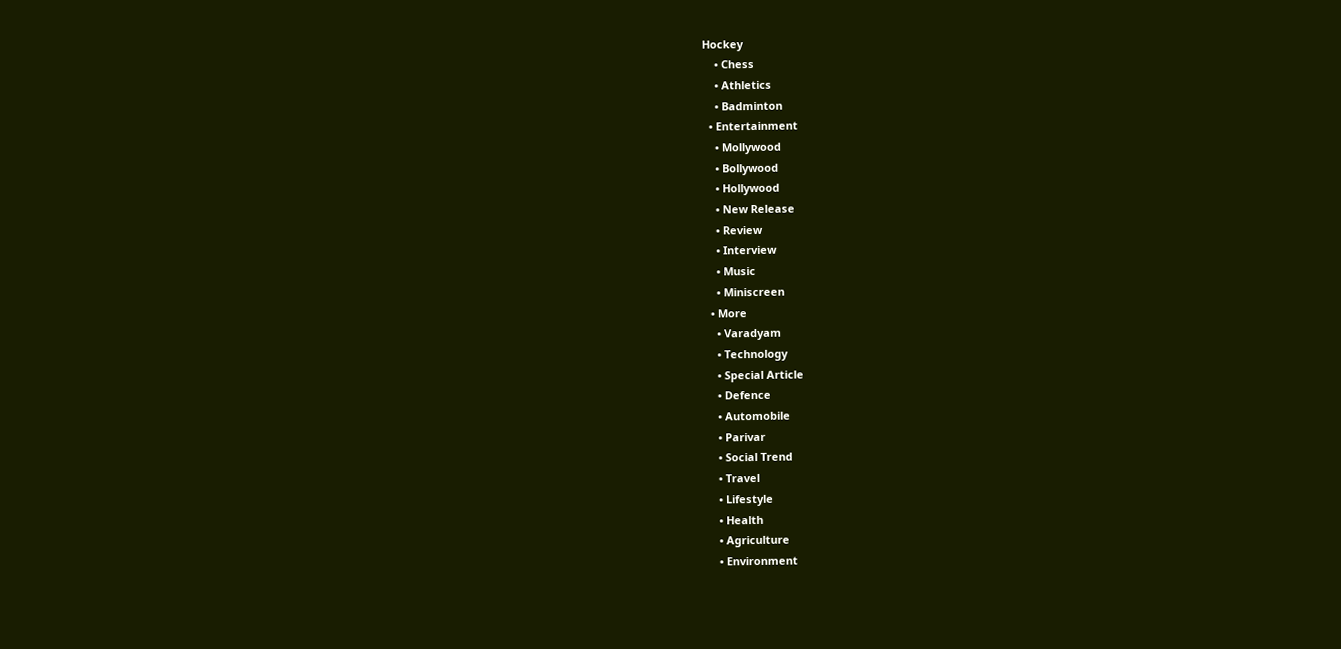Hockey
    • Chess
    • Athletics
    • Badminton
  • Entertainment
    • Mollywood
    • Bollywood
    • Hollywood
    • New Release
    • Review
    • Interview
    • Music
    • Miniscreen
  • More
    • Varadyam
    • Technology
    • Special Article
    • Defence
    • Automobile
    • Parivar
    • Social Trend
    • Travel
    • Lifestyle
    • Health
    • Agriculture
    • Environment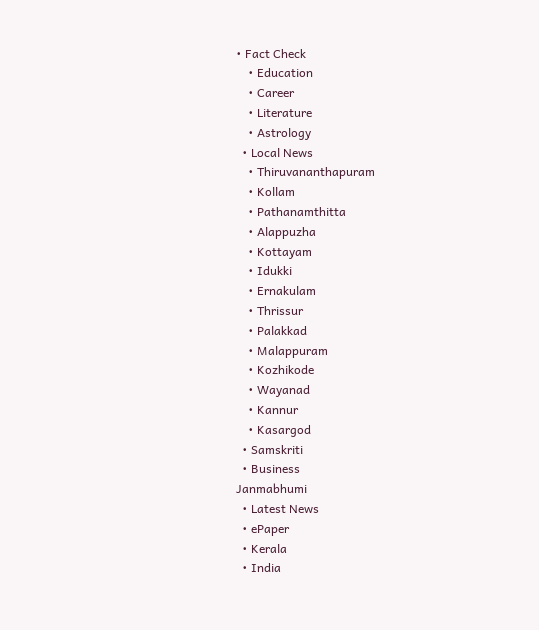• Fact Check
    • Education
    • Career
    • Literature
    • Astrology
  • Local News
    • Thiruvananthapuram
    • Kollam
    • Pathanamthitta
    • Alappuzha
    • Kottayam
    • Idukki
    • Ernakulam
    • Thrissur
    • Palakkad
    • Malappuram
    • Kozhikode
    • Wayanad
    • Kannur
    • Kasargod
  • Samskriti
  • Business
Janmabhumi
  • Latest News
  • ePaper
  • Kerala
  • India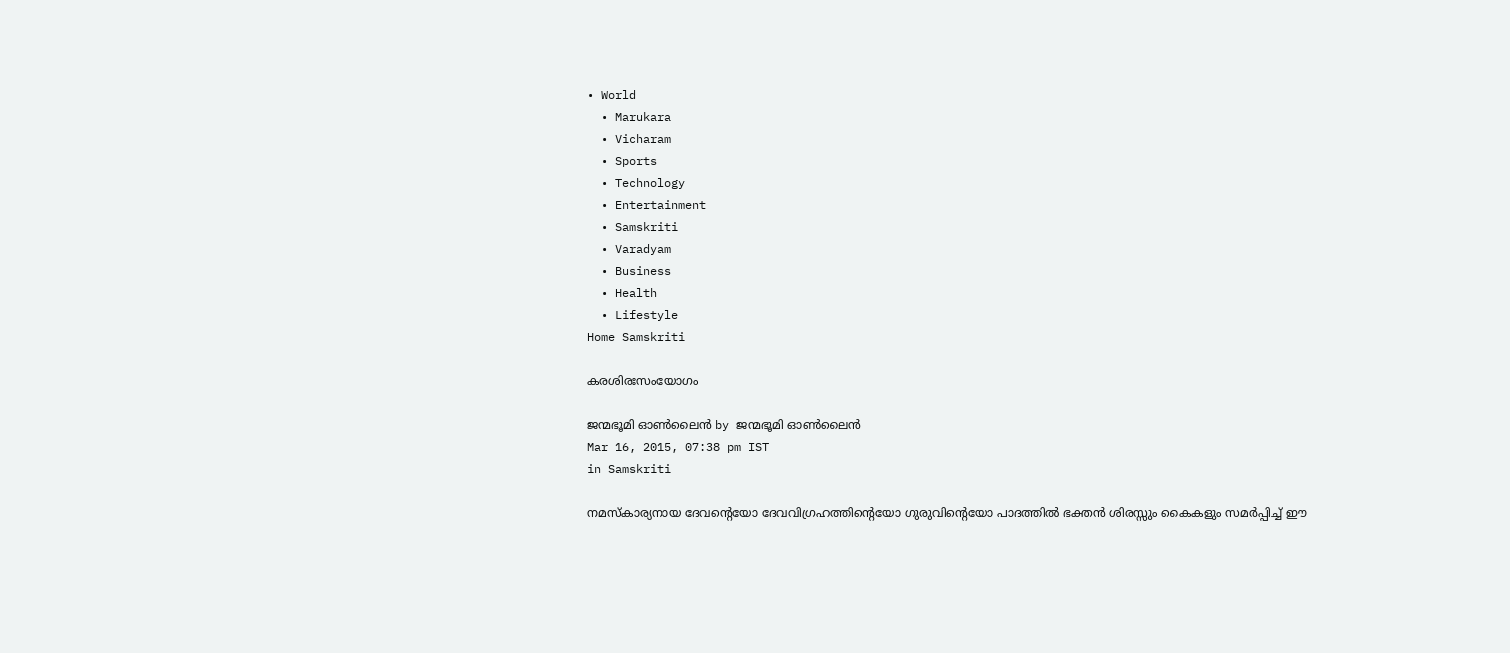• World
  • Marukara
  • Vicharam
  • Sports
  • Technology
  • Entertainment
  • Samskriti
  • Varadyam
  • Business
  • Health
  • Lifestyle
Home Samskriti

കരശിരഃസംയോഗം

ജന്മഭൂമി ഓണ്‍ലൈന്‍ by ജന്മഭൂമി ഓണ്‍ലൈന്‍
Mar 16, 2015, 07:38 pm IST
in Samskriti

നമസ്‌കാര്യനായ ദേവന്റെയോ ദേവവിഗ്രഹത്തിന്റെയോ ഗുരുവിന്റെയോ പാദത്തില്‍ ഭക്തന്‍ ശിരസ്സും കൈകളും സമര്‍പ്പിച്ച് ഈ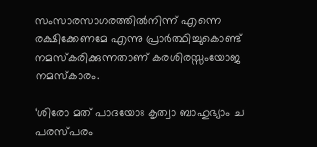സംസാരസാഗരത്തില്‍നിന്ന് എന്നെ രക്ഷിക്കേണമേ എന്നു പ്രാര്‍ത്ഥിച്ചുകൊണ്ട് നമസ്‌കരിക്കുന്നതാണ് കരശിരസ്സംയോജ നമസ്‌കാരം.

‘ശിരോ മത് പാദയോഃ കൃത്വാ ബാഹുഭ്യാം ച പരസ്പരം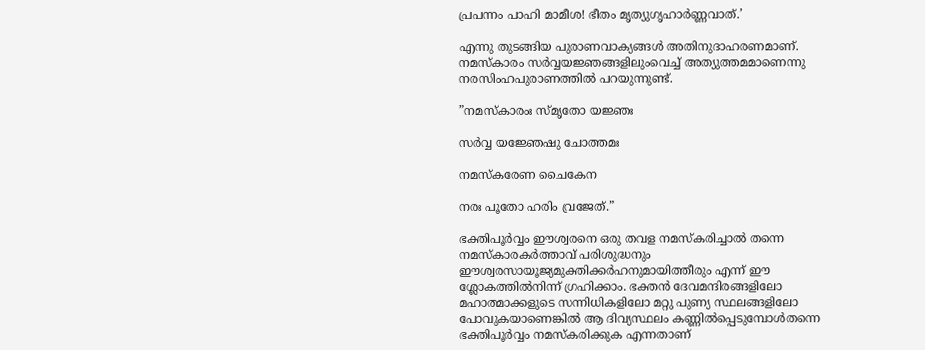പ്രപന്നം പാഹി മാമീശ! ഭീതം മൃത്യുഗൃഹാര്‍ണ്ണവാത്.’

എന്നു തുടങ്ങിയ പുരാണവാക്യങ്ങള്‍ അതിനുദാഹരണമാണ്. നമസ്‌കാരം സര്‍വ്വയജ്ഞങ്ങളിലുംവെച്ച് അത്യുത്തമമാണെന്നു നരസിംഹപുരാണത്തില്‍ പറയുന്നുണ്ട്.

”നമസ്‌കാരംഃ സ്മൃതോ യജ്ഞഃ

സര്‍വ്വ യജ്ഞേഷു ചോത്തമഃ

നമസ്‌കരേണ ചൈകേന

നരഃ പൂതോ ഹരിം വ്രജേത്.”

ഭക്തിപൂര്‍വ്വം ഈശ്വരനെ ഒരു തവള നമസ്‌കരിച്ചാല്‍ തന്നെ നമസ്‌കാരകര്‍ത്താവ് പരിശുദ്ധനും ഈശ്വരസായൂജ്യമുക്തിക്കര്‍ഹനുമായിത്തീരും എന്ന് ഈ ശ്ലോകത്തില്‍നിന്ന് ഗ്രഹിക്കാം. ഭക്തന്‍ ദേവമന്ദിരങ്ങളിലോ മഹാത്മാക്കളുടെ സന്നിധികളിലോ മറ്റു പുണ്യ സ്ഥലങ്ങളിലോ പോവുകയാണെങ്കില്‍ ആ ദിവ്യസ്ഥലം കണ്ണില്‍പ്പെടുമ്പോള്‍തന്നെ ഭക്തിപൂര്‍വ്വം നമസ്‌കരിക്കുക എന്നതാണ്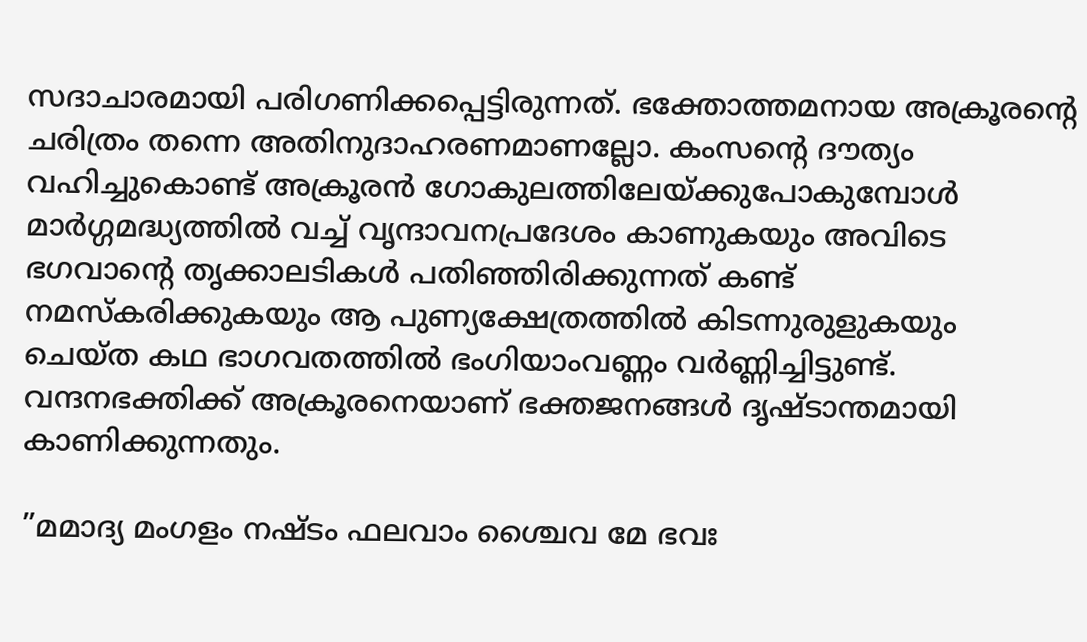സദാചാരമായി പരിഗണിക്കപ്പെട്ടിരുന്നത്. ഭക്തോത്തമനായ അക്രൂരന്റെ ചരിത്രം തന്നെ അതിനുദാഹരണമാണല്ലോ. കംസന്റെ ദൗത്യം വഹിച്ചുകൊണ്ട് അക്രൂരന്‍ ഗോകുലത്തിലേയ്‌ക്കുപോകുമ്പോള്‍ മാര്‍ഗ്ഗമദ്ധ്യത്തില്‍ വച്ച് വൃന്ദാവനപ്രദേശം കാണുകയും അവിടെ ഭഗവാന്റെ തൃക്കാലടികള്‍ പതിഞ്ഞിരിക്കുന്നത് കണ്ട് നമസ്‌കരിക്കുകയും ആ പുണ്യക്ഷേത്രത്തില്‍ കിടന്നുരുളുകയും ചെയ്ത കഥ ഭാഗവതത്തില്‍ ഭംഗിയാംവണ്ണം വര്‍ണ്ണിച്ചിട്ടുണ്ട്. വന്ദനഭക്തിക്ക് അക്രൂരനെയാണ് ഭക്തജനങ്ങള്‍ ദൃഷ്ടാന്തമായി കാണിക്കുന്നതും.

”മമാദ്യ മംഗളം നഷ്ടം ഫലവാം ശ്ചൈവ മേ ഭവഃ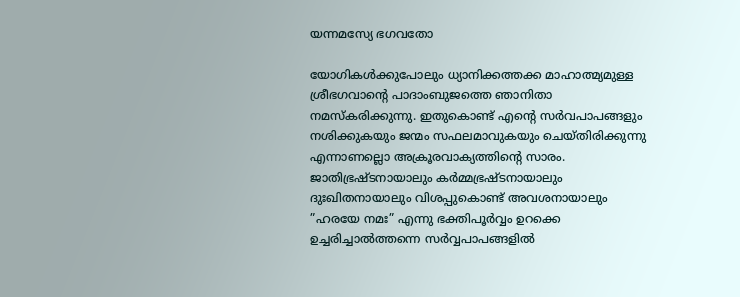യന്നമസ്യേ ഭഗവതോ

യോഗികള്‍ക്കുപോലും ധ്യാനിക്കത്തക്ക മാഹാത്മ്യമുള്ള ശ്രീഭഗവാന്റെ പാദാംബുജത്തെ ഞാനിതാ നമസ്‌കരിക്കുന്നു. ഇതുകൊണ്ട് എന്റെ സര്‍വപാപങ്ങളും നശിക്കുകയും ജന്മം സഫലമാവുകയും ചെയ്തിരിക്കുന്നു എന്നാണല്ലൊ അക്രൂരവാക്യത്തിന്റെ സാരം. ജാതിഭ്രഷ്ടനായാലും കര്‍മ്മഭ്രഷ്ടനായാലും ദുഃഖിതനായാലും വിശപ്പുകൊണ്ട് അവശനായാലും ”ഹരയേ നമഃ” എന്നു ഭക്തിപൂര്‍വ്വം ഉറക്കെ ഉച്ചരിച്ചാല്‍ത്തന്നെ സര്‍വ്വപാപങ്ങളില്‍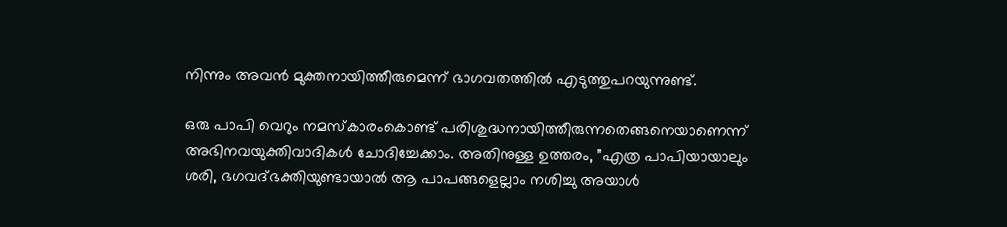നിന്നും അവന്‍ മുക്തനായിത്തീരുമെന്ന് ഭാഗവതത്തില്‍ എടുത്തുപറയുന്നുണ്ട്.

ഒരു പാപി വെറും നമസ്‌കാരംകൊണ്ട് പരിശുദ്ധനായിത്തീരുന്നതെങ്ങനെയാണെന്ന് അഭിനവയുക്തിവാദികള്‍ ചോദിച്ചേക്കാം. അതിനുള്ള ഉത്തരം, ”എത്ര പാപിയായാലും ശരി, ഭഗവദ്ഭക്തിയുണ്ടായാല്‍ ആ പാപങ്ങളെല്ലാം നശിച്ചു അയാള്‍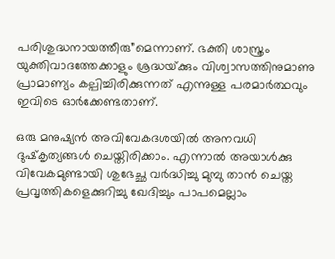പരിശുദ്ധനായത്തീരു”മെന്നാണ്. ഭക്തി ശാസ്ത്രം യുക്തിവാദത്തേക്കാളും ശ്രദ്ധയ്‌ക്കും വിശ്വാസത്തിനുമാണു പ്രാമാണ്യം കല്പിച്ചിരിക്കുന്നത് എന്നുള്ള പരമാര്‍ത്ഥവും ഇവിടെ ഓര്‍ക്കേണ്ടതാണ്.

ഒരു മനുഷ്യന്‍ അവിവേകദശയില്‍ അനവധി ദുഷ്‌കൃത്യങ്ങള്‍ ചെയ്തിരിക്കാം. എന്നാല്‍ അയാള്‍ക്കു വിവേകമുണ്ടായി ശുഭേച്ഛ വര്‍ദ്ധിച്ചു മുമ്പു താന്‍ ചെയ്ത പ്രവൃത്തികളെക്കുറിച്ചു ഖേദിച്ചും പാപമെല്ലാം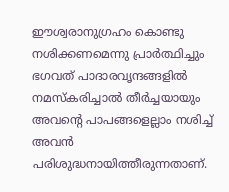ഈശ്വരാനുഗ്രഹം കൊണ്ടു നശിക്കണമെന്നു പ്രാര്‍ത്ഥിച്ചും ഭഗവത് പാദാരവൃന്ദങ്ങളില്‍ നമസ്‌കരിച്ചാല്‍ തീര്‍ച്ചയായും അവന്റെ പാപങ്ങളെല്ലാം നശിച്ച് അവന്‍ പരിശുദ്ധനായിത്തീരുന്നതാണ്.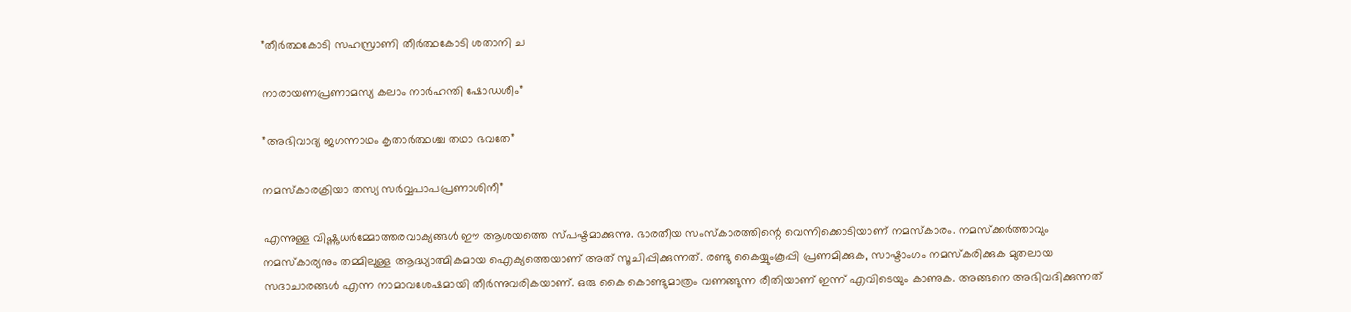”തീര്‍ത്ഥകോടി സഹസ്രാണി തീര്‍ത്ഥകോടി ശതാനി ച

നാരായണപ്രണാമസ്യ കലാം നാര്‍ഹന്തി ഷോഡശീം”

”അഭിവാദ്യ ജഗന്നാഥം കൃതാര്‍ത്ഥശ്ച തഥാ ഭവതേ”

നമസ്‌കാരക്രിയാ തസ്യ സര്‍വ്വപാപപ്രണാശിനീ”

എന്നുള്ള വിഷ്ണുധര്‍മ്മോത്തരവാക്യങ്ങള്‍ ഈ ആശയത്തെ സ്പഷ്ടമാക്കുന്നു. ഭാരതീയ സംസ്‌കാരത്തിന്റെ വെന്നിക്കൊടിയാണ് നമസ്‌കാരം. നമസ്‌ക്കര്‍ത്താവും നമസ്‌കാര്യനും തമ്മിലുള്ള ആദ്ധ്യാത്മികമായ ഐക്യത്തെയാണ് അത് സൂചിപ്പിക്കുന്നത്. രണ്ടു കൈയ്യുംകൂപ്പി പ്രണമിക്കുക, സാഷ്ടാംഗം നമസ്‌കരിക്കുക മുതലായ സദാചാരങ്ങള്‍ എന്ന നാമാവശേഷമായി തീര്‍ന്നുവരികയാണ്. ഒരു കൈ കൊണ്ടുമാത്രം വണങ്ങുന്ന രീതിയാണ് ഇന്ന് എവിടെയും കാണുക. അങ്ങനെ അഭിവദിക്കുന്നത്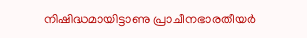നിഷിദ്ധമായിട്ടാണു പ്രാചീനഭാരതീയര്‍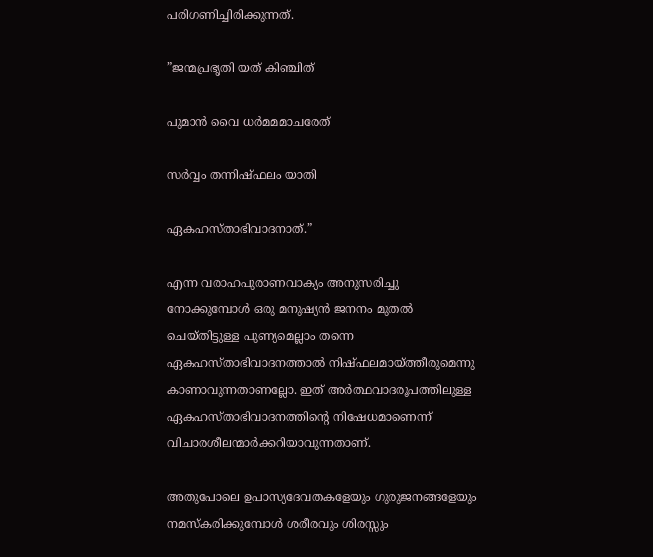പരിഗണിച്ചിരിക്കുന്നത്.

”ജന്മപ്രഭൃതി യത് കിഞ്ചിത്

പുമാന്‍ വൈ ധര്‍മമമാചരേത്

സര്‍വ്വം തന്നിഷ്ഫലം യാതി

ഏകഹസ്താഭിവാദനാത്.”

എന്ന വരാഹപുരാണവാക്യം അനുസരിച്ചു നോക്കുമ്പോള്‍ ഒരു മനുഷ്യന്‍ ജനനം മുതല്‍ ചെയ്തിട്ടുള്ള പുണ്യമെല്ലാം തന്നെ ഏകഹസ്താഭിവാദനത്താല്‍ നിഷ്ഫലമായ്‌ത്തീരുമെന്നു കാണാവുന്നതാണല്ലോ. ഇത് അര്‍ത്ഥവാദരൂപത്തിലുള്ള ഏകഹസ്താഭിവാദനത്തിന്റെ നിഷേധമാണെന്ന് വിചാരശീലന്മാര്‍ക്കറിയാവുന്നതാണ്.

അതുപോലെ ഉപാസ്യദേവതകളേയും ഗുരുജനങ്ങളേയും നമസ്‌കരിക്കുമ്പോള്‍ ശരീരവും ശിരസ്സും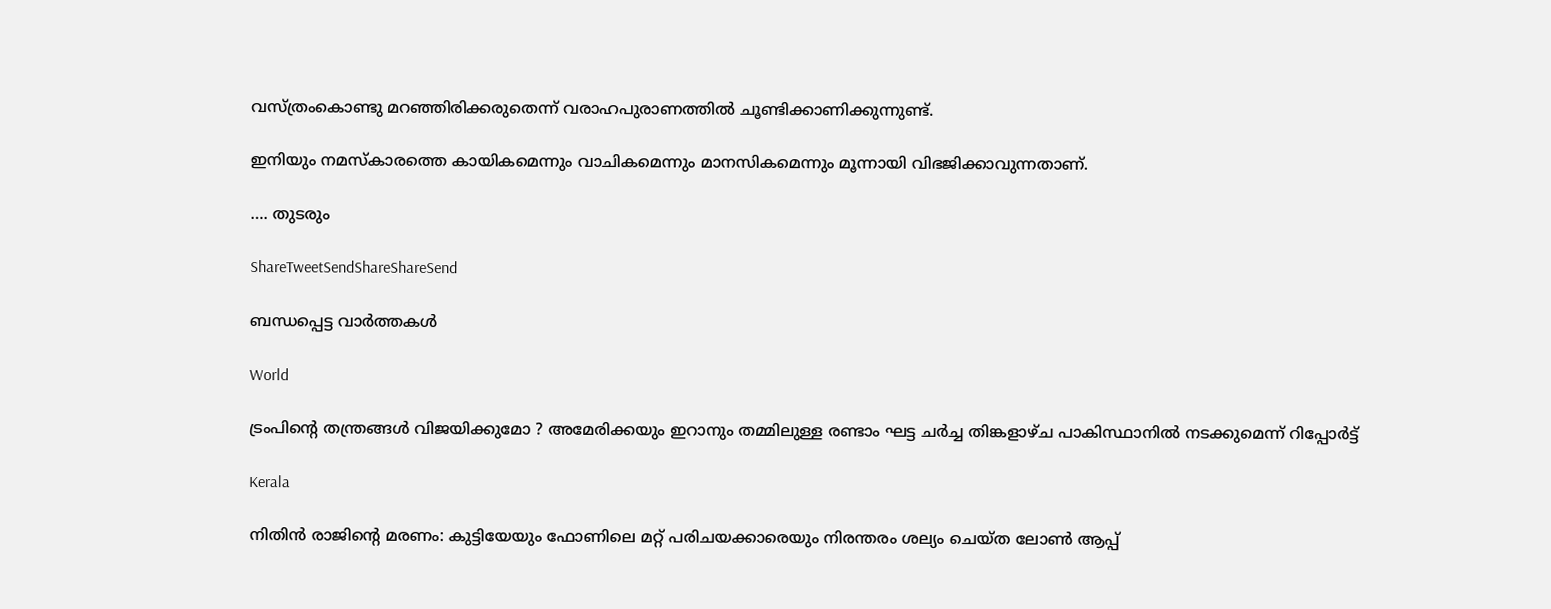വസ്ത്രംകൊണ്ടു മറഞ്ഞിരിക്കരുതെന്ന് വരാഹപുരാണത്തില്‍ ചൂണ്ടിക്കാണിക്കുന്നുണ്ട്.

ഇനിയും നമസ്‌കാരത്തെ കായികമെന്നും വാചികമെന്നും മാനസികമെന്നും മൂന്നായി വിഭജിക്കാവുന്നതാണ്.

…. തുടരും

ShareTweetSendShareShareSend

ബന്ധപ്പെട്ട വാര്‍ത്തകള്‍

World

ട്രംപിന്റെ തന്ത്രങ്ങൾ വിജയിക്കുമോ ? അമേരിക്കയും ഇറാനും തമ്മിലുള്ള രണ്ടാം ഘട്ട ചർച്ച തിങ്കളാഴ്ച പാകിസ്ഥാനിൽ നടക്കുമെന്ന് റിപ്പോർട്ട്

Kerala

നിതിന്‍ രാജിന്റെ മരണം: കുട്ടിയേയും ഫോണിലെ മറ്റ് പരിചയക്കാരെയും നിരന്തരം ശല്യം ചെയ്ത ലോണ്‍ ആപ്പ്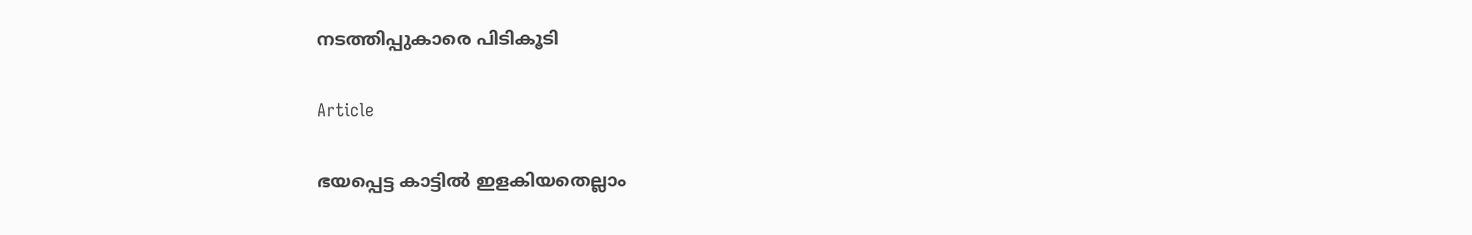നടത്തിപ്പുകാരെ പിടികൂടി

Article

ഭയപ്പെട്ട കാട്ടില്‍ ഇളകിയതെല്ലാം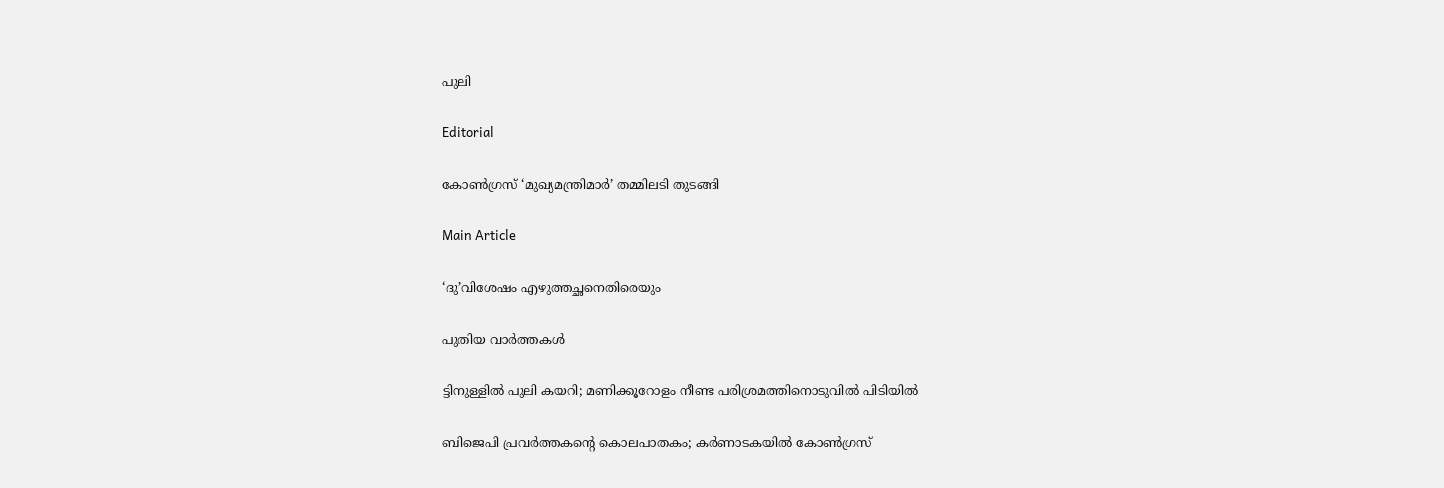പുലി

Editorial

കോണ്‍ഗ്രസ് ‘മുഖ്യമന്ത്രിമാര്‍’ തമ്മിലടി തുടങ്ങി

Main Article

‘ദു’വിശേഷം എഴുത്തച്ഛനെതിരെയും

പുതിയ വാര്‍ത്തകള്‍

ട്ടിനുള്ളിൽ പുലി കയറി; മണിക്കൂറോളം നീണ്ട പരിശ്രമത്തിനൊടുവിൽ പിടിയില്‍

ബിജെപി പ്രവർത്തകന്റെ കൊലപാതകം; കർണാടകയിൽ കോൺഗ്രസ്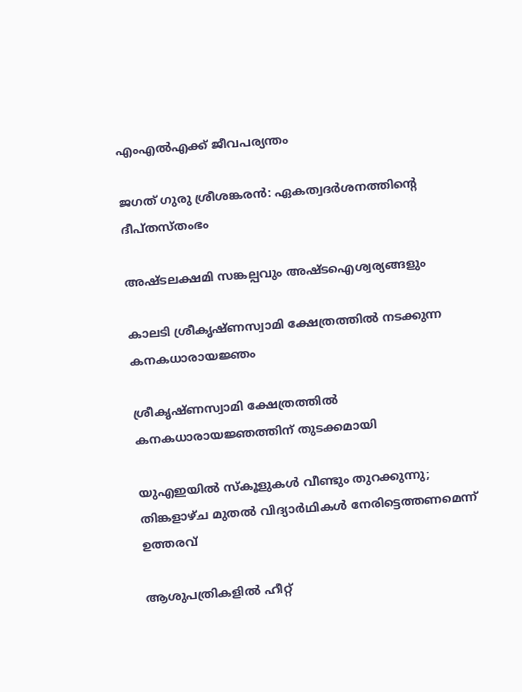എംഎൽഎക്ക് ജീവപര്യന്തം

ജഗത് ഗുരു ശ്രീശങ്കരന്‍: ഏകത്വദര്‍ശനത്തിന്റെ ദീപ്തസ്തംഭം

അഷ്ടലക്ഷമി സങ്കല്പവും അഷ്ടഐശ്വര്യങ്ങളും

കാലടി ശ്രീകൃഷ്ണസ്വാമി ക്ഷേത്രത്തില്‍ നടക്കുന്ന കനകധാരായജ്ഞം

ശ്രീകൃഷ്ണസ്വാമി ക്ഷേത്രത്തില്‍ കനകധാരായജ്ഞത്തിന് തുടക്കമായി

യുഎഇയിൽ സ്കൂളുകൾ വീണ്ടും തുറക്കുന്നു; തിങ്കളാഴ്ച മുതൽ വിദ്യാർഥികൾ നേരിട്ടെത്തണമെന്ന് ഉത്തരവ്

ആശുപത്രികളില്‍ ഹീറ്റ്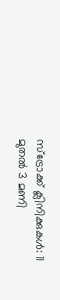സ്‌ട്രോക്ക് ക്ലിനിക്കുകള്‍: 11 മുതല്‍ 3 മണി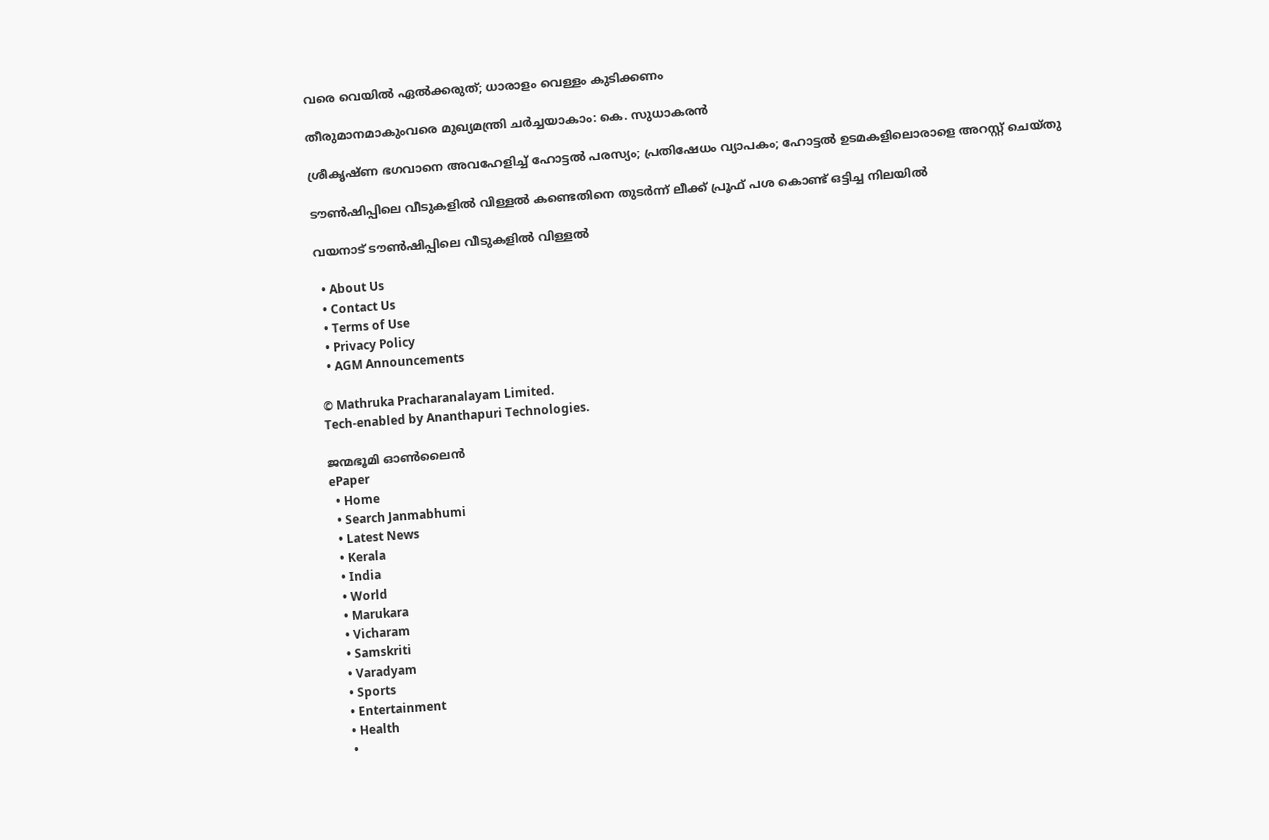വരെ വെയില്‍ ഏല്‍ക്കരുത്; ധാരാളം വെള്ളം കുടിക്കണം

തീരുമാനമാകുംവരെ മുഖ്യമന്ത്രി ചര്‍ച്ചയാകാം: കെ. സുധാകരന്‍

ശ്രീകൃഷ്ണ ഭഗവാനെ അവഹേളിച്ച് ഹോട്ടല്‍ പരസ്യം; പ്രതിഷേധം വ്യാപകം; ഹോട്ടല്‍ ഉടമകളിലൊരാളെ അറസ്റ്റ് ചെയ്തു

ടൗണ്‍ഷിപ്പിലെ വീടുകളില്‍ വിള്ളല്‍ കണ്ടെതിനെ തുടര്‍ന്ന് ലീക്ക് പ്രൂഫ് പശ കൊണ്ട് ഒട്ടിച്ച നിലയില്‍

വയനാട് ടൗണ്‍ഷിപ്പിലെ വീടുകളില്‍ വിള്ളല്‍

  • About Us
  • Contact Us
  • Terms of Use
  • Privacy Policy
  • AGM Announcements

© Mathruka Pracharanalayam Limited.
Tech-enabled by Ananthapuri Technologies.

ജന്മഭൂമി ഓണ്‍ലൈന്‍
ePaper
  • Home
  • Search Janmabhumi
  • Latest News
  • Kerala
  • India
  • World
  • Marukara
  • Vicharam
  • Samskriti
  • Varadyam
  • Sports
  • Entertainment
  • Health
  •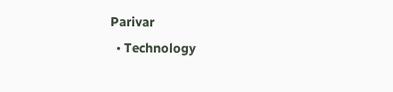Parivar
  • Technology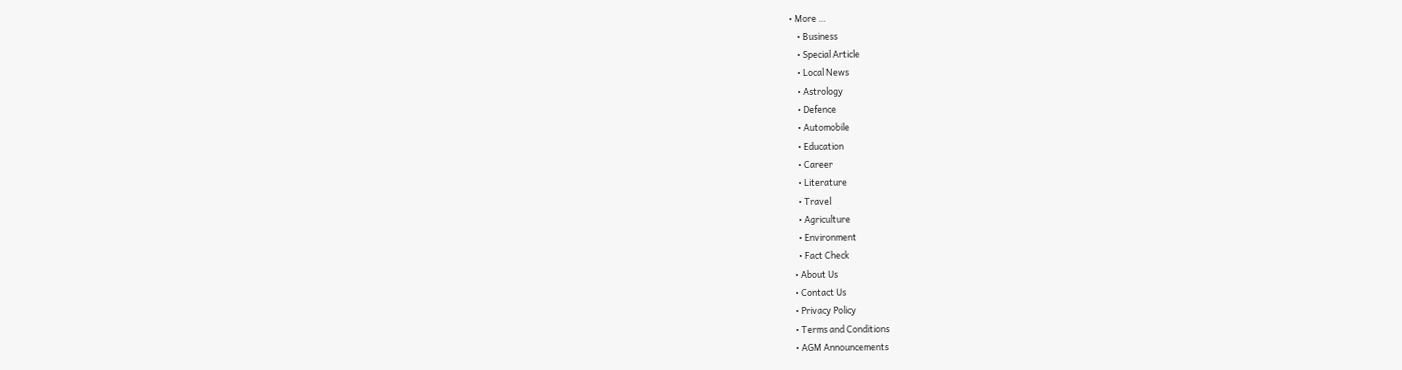• More …
    • Business
    • Special Article
    • Local News
    • Astrology
    • Defence
    • Automobile
    • Education
    • Career
    • Literature
    • Travel
    • Agriculture
    • Environment
    • Fact Check
  • About Us
  • Contact Us
  • Privacy Policy
  • Terms and Conditions
  • AGM Announcements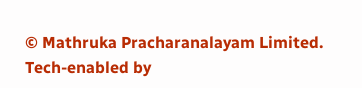© Mathruka Pracharanalayam Limited.
Tech-enabled by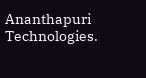Ananthapuri Technologies.